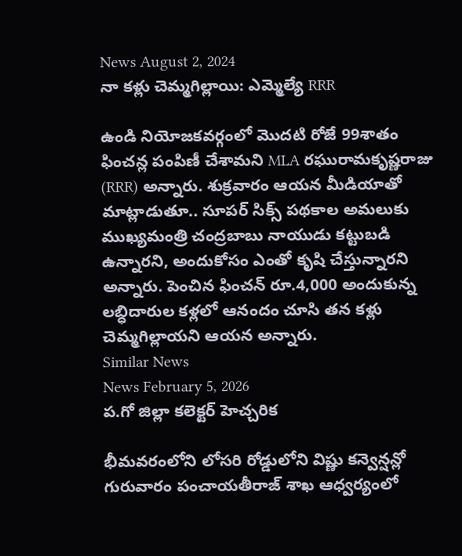News August 2, 2024
నా కళ్లు చెమ్మగిల్లాయి: ఎమ్మెల్యే RRR

ఉండి నియోజకవర్గంలో మొదటి రోజే 99శాతం ఫించన్ల పంపిణీ చేశామని MLA రఘురామకృష్ణరాజు (RRR) అన్నారు. శుక్రవారం ఆయన మీడియాతో మాట్లాడుతూ.. సూపర్ సిక్స్ పథకాల అమలుకు ముఖ్యమంత్రి చంద్రబాబు నాయుడు కట్టుబడి ఉన్నారని, అందుకోసం ఎంతో కృషి చేస్తున్నారని అన్నారు. పెంచిన ఫించన్ రూ.4,000 అందుకున్న లబ్ధిదారుల కళ్లలో ఆనందం చూసి తన కళ్లు చెమ్మగిల్లాయని ఆయన అన్నారు.
Similar News
News February 5, 2026
ప.గో జిల్లా కలెక్టర్ హెచ్చరిక

భీమవరంలోని లోసరి రోడ్డులోని విష్ణు కన్వెన్షన్లో గురువారం పంచాయతీరాజ్ శాఖ ఆధ్వర్యంలో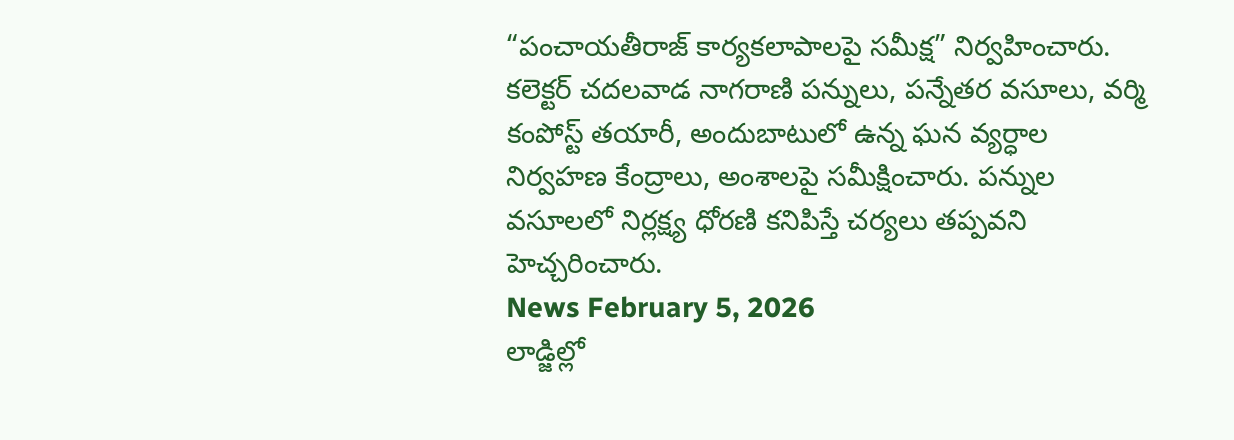“పంచాయతీరాజ్ కార్యకలాపాలపై సమీక్ష” నిర్వహించారు. కలెక్టర్ చదలవాడ నాగరాణి పన్నులు, పన్నేతర వసూలు, వర్మి కంపోస్ట్ తయారీ, అందుబాటులో ఉన్న ఘన వ్యర్ధాల నిర్వహణ కేంద్రాలు, అంశాలపై సమీక్షించారు. పన్నుల వసూలలో నిర్లక్ష్య ధోరణి కనిపిస్తే చర్యలు తప్పవని హెచ్చరించారు.
News February 5, 2026
లాడ్జిల్లో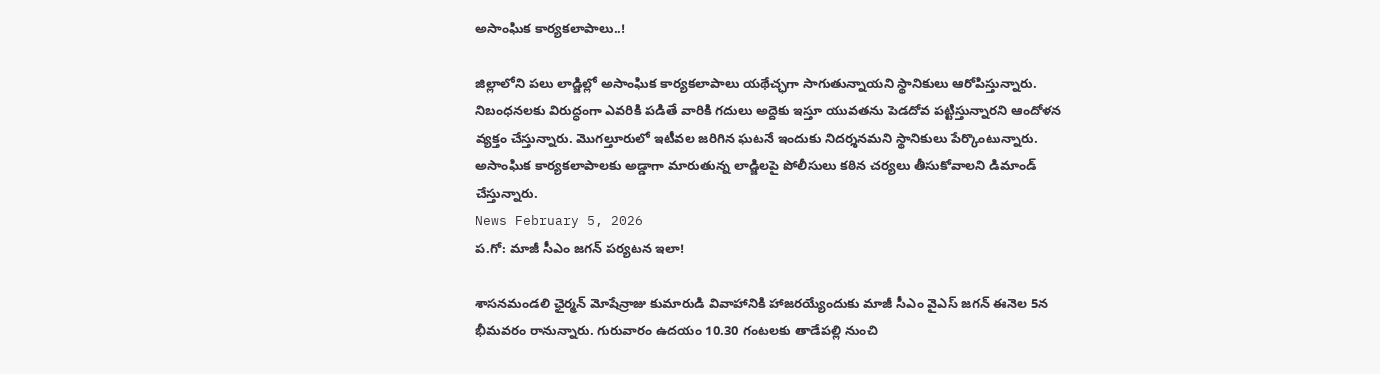అసాంఘిక కార్యకలాపాలు..!

జిల్లాలోని పలు లాడ్జిల్లో అసాంఘిక కార్యకలాపాలు యథేచ్ఛగా సాగుతున్నాయని స్థానికులు ఆరోపిస్తున్నారు. నిబంధనలకు విరుద్ధంగా ఎవరికి పడితే వారికి గదులు అద్దెకు ఇస్తూ యువతను పెడదోవ పట్టిస్తున్నారని ఆందోళన వ్యక్తం చేస్తున్నారు. మొగల్తూరులో ఇటీవల జరిగిన ఘటనే ఇందుకు నిదర్శనమని స్థానికులు పేర్కొంటున్నారు. అసాంఘిక కార్యకలాపాలకు అడ్డాగా మారుతున్న లాడ్జిలపై పోలీసులు కఠిన చర్యలు తీసుకోవాలని డిమాండ్ చేస్తున్నారు.
News February 5, 2026
ప.గో: మాజీ సీఎం జగన్ పర్యటన ఇలా!

శాసనమండలి ఛైర్మన్ మోషేన్రాజు కుమారుడి వివాహానికి హాజరయ్యేందుకు మాజీ సీఎం వైఎస్ జగన్ ఈనెల 5న భీమవరం రానున్నారు. గురువారం ఉదయం 10.30 గంటలకు తాడేపల్లి నుంచి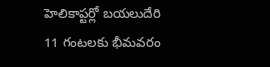హెలికాప్టర్లో బయలుదేరి 11 గంటలకు భీమవరం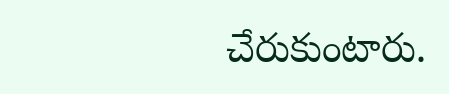చేరుకుంటారు.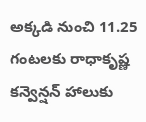అక్కడి నుంచి 11.25 గంటలకు రాధాకృష్ణ కన్వెన్షన్ హాలుకు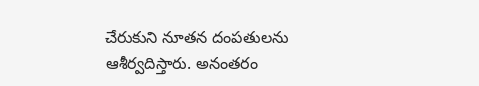చేరుకుని నూతన దంపతులను ఆశీర్వదిస్తారు. అనంతరం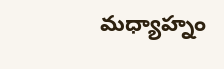మధ్యాహ్నం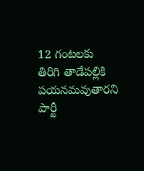12 గంటలకు తిరిగి తాడేపల్లికి పయనమవుతారని పార్టీ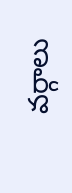వర్గాలు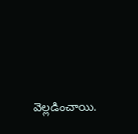వెల్లడించాయి.